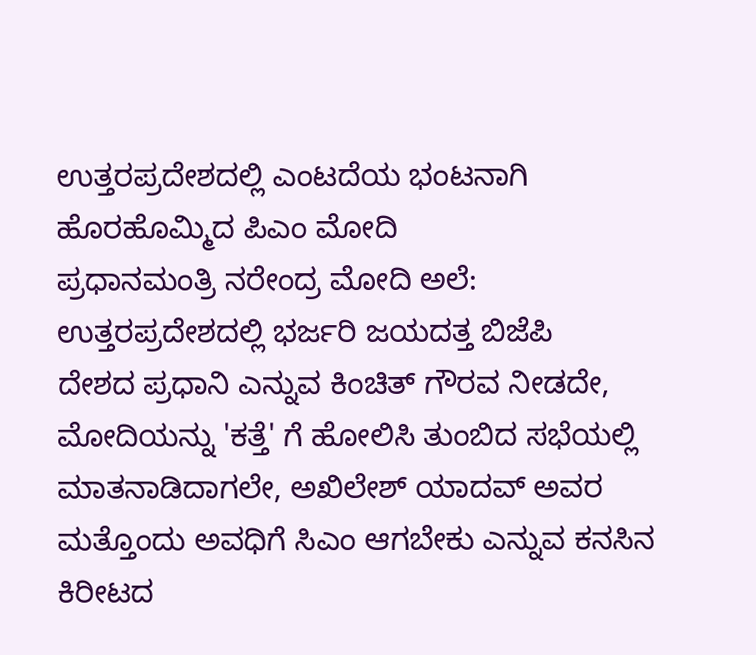ಉತ್ತರಪ್ರದೇಶದಲ್ಲಿ ಎಂಟದೆಯ ಭಂಟನಾಗಿ ಹೊರಹೊಮ್ಮಿದ ಪಿಎಂ ಮೋದಿ
ಪ್ರಧಾನಮಂತ್ರಿ ನರೇಂದ್ರ ಮೋದಿ ಅಲೆ: ಉತ್ತರಪ್ರದೇಶದಲ್ಲಿ ಭರ್ಜರಿ ಜಯದತ್ತ ಬಿಜೆಪಿ
ದೇಶದ ಪ್ರಧಾನಿ ಎನ್ನುವ ಕಿಂಚಿತ್ ಗೌರವ ನೀಡದೇ, ಮೋದಿಯನ್ನು 'ಕತ್ತೆ' ಗೆ ಹೋಲಿಸಿ ತುಂಬಿದ ಸಭೆಯಲ್ಲಿ ಮಾತನಾಡಿದಾಗಲೇ, ಅಖಿಲೇಶ್ ಯಾದವ್ ಅವರ ಮತ್ತೊಂದು ಅವಧಿಗೆ ಸಿಎಂ ಆಗಬೇಕು ಎನ್ನುವ ಕನಸಿನ ಕಿರೀಟದ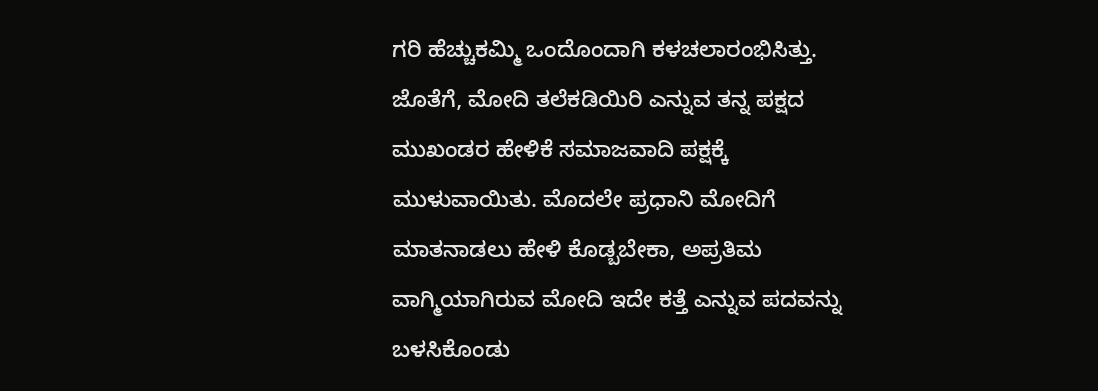ಗರಿ ಹೆಚ್ಚುಕಮ್ಮಿ ಒಂದೊಂದಾಗಿ ಕಳಚಲಾರಂಭಿಸಿತ್ತು.
ಜೊತೆಗೆ, ಮೋದಿ ತಲೆಕಡಿಯಿರಿ ಎನ್ನುವ ತನ್ನ ಪಕ್ಷದ ಮುಖಂಡರ ಹೇಳಿಕೆ ಸಮಾಜವಾದಿ ಪಕ್ಷಕ್ಕೆ ಮುಳುವಾಯಿತು. ಮೊದಲೇ ಪ್ರಧಾನಿ ಮೋದಿಗೆ ಮಾತನಾಡಲು ಹೇಳಿ ಕೊಡ್ಬಬೇಕಾ, ಅಪ್ರತಿಮ ವಾಗ್ಮಿಯಾಗಿರುವ ಮೋದಿ ಇದೇ ಕತ್ತೆ ಎನ್ನುವ ಪದವನ್ನು ಬಳಸಿಕೊಂಡು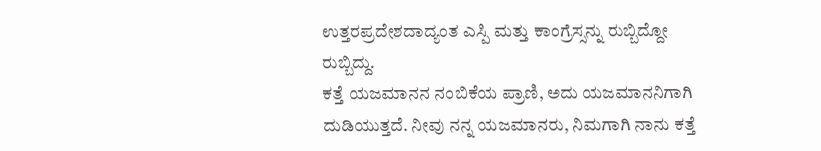ಉತ್ತರಪ್ರದೇಶದಾದ್ಯಂತ ಎಸ್ಪಿ ಮತ್ತು ಕಾಂಗ್ರೆಸ್ಸನ್ನು ರುಬ್ಬಿದ್ದೋ ರುಬ್ಬಿದ್ದು.
ಕತ್ತೆ ಯಜಮಾನನ ನಂಬಿಕೆಯ ಪ್ರಾಣಿ, ಅದು ಯಜಮಾನನಿಗಾಗಿ ದುಡಿಯುತ್ತದೆ. ನೀವು ನನ್ನ ಯಜಮಾನರು, ನಿಮಗಾಗಿ ನಾನು ಕತ್ತೆ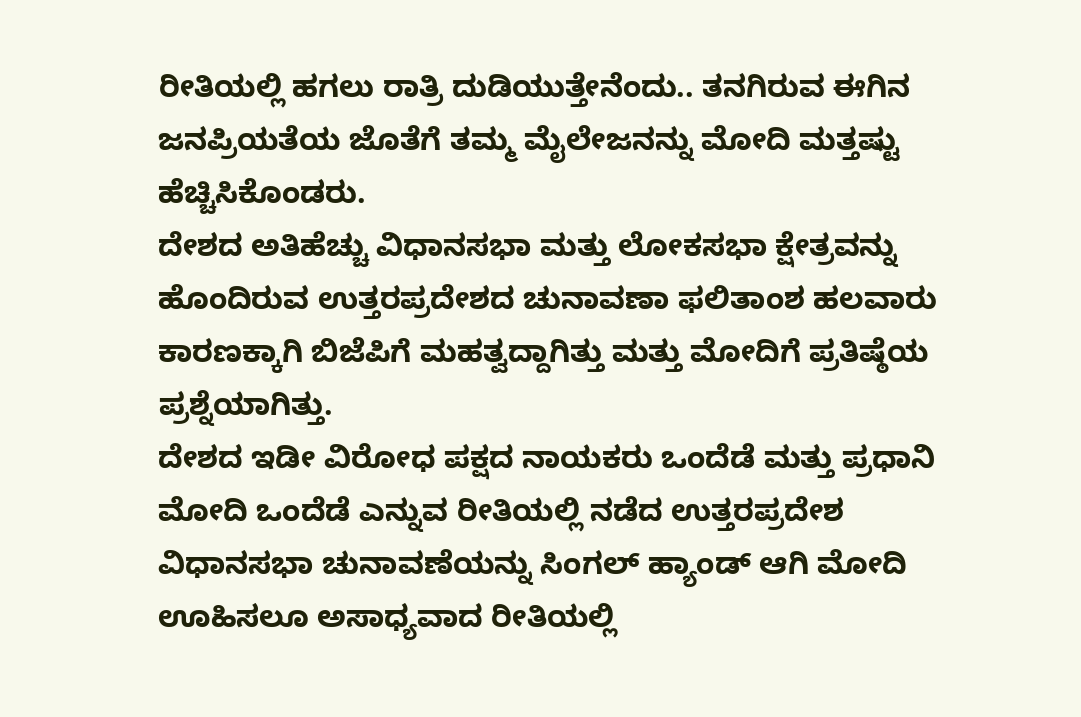ರೀತಿಯಲ್ಲಿ ಹಗಲು ರಾತ್ರಿ ದುಡಿಯುತ್ತೇನೆಂದು.. ತನಗಿರುವ ಈಗಿನ ಜನಪ್ರಿಯತೆಯ ಜೊತೆಗೆ ತಮ್ಮ ಮೈಲೇಜನನ್ನು ಮೋದಿ ಮತ್ತಷ್ಟು ಹೆಚ್ಚಿಸಿಕೊಂಡರು.
ದೇಶದ ಅತಿಹೆಚ್ಚು ವಿಧಾನಸಭಾ ಮತ್ತು ಲೋಕಸಭಾ ಕ್ಷೇತ್ರವನ್ನು ಹೊಂದಿರುವ ಉತ್ತರಪ್ರದೇಶದ ಚುನಾವಣಾ ಫಲಿತಾಂಶ ಹಲವಾರು ಕಾರಣಕ್ಕಾಗಿ ಬಿಜೆಪಿಗೆ ಮಹತ್ವದ್ದಾಗಿತ್ತು ಮತ್ತು ಮೋದಿಗೆ ಪ್ರತಿಷ್ಠೆಯ ಪ್ರಶ್ನೆಯಾಗಿತ್ತು.
ದೇಶದ ಇಡೀ ವಿರೋಧ ಪಕ್ಷದ ನಾಯಕರು ಒಂದೆಡೆ ಮತ್ತು ಪ್ರಧಾನಿ ಮೋದಿ ಒಂದೆಡೆ ಎನ್ನುವ ರೀತಿಯಲ್ಲಿ ನಡೆದ ಉತ್ತರಪ್ರದೇಶ ವಿಧಾನಸಭಾ ಚುನಾವಣೆಯನ್ನು ಸಿಂಗಲ್ ಹ್ಯಾಂಡ್ ಆಗಿ ಮೋದಿ ಊಹಿಸಲೂ ಅಸಾಧ್ಯವಾದ ರೀತಿಯಲ್ಲಿ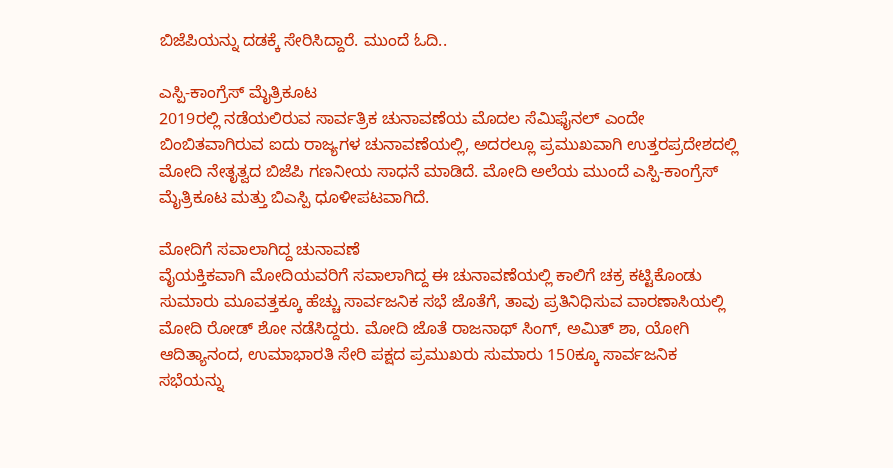ಬಿಜೆಪಿಯನ್ನು ದಡಕ್ಕೆ ಸೇರಿಸಿದ್ದಾರೆ. ಮುಂದೆ ಓದಿ..

ಎಸ್ಪಿ-ಕಾಂಗ್ರೆಸ್ ಮೈತ್ರಿಕೂಟ
2019ರಲ್ಲಿ ನಡೆಯಲಿರುವ ಸಾರ್ವತ್ರಿಕ ಚುನಾವಣೆಯ ಮೊದಲ ಸೆಮಿಫೈನಲ್ ಎಂದೇ ಬಿಂಬಿತವಾಗಿರುವ ಐದು ರಾಜ್ಯಗಳ ಚುನಾವಣೆಯಲ್ಲಿ, ಅದರಲ್ಲೂ ಪ್ರಮುಖವಾಗಿ ಉತ್ತರಪ್ರದೇಶದಲ್ಲಿ ಮೋದಿ ನೇತೃತ್ವದ ಬಿಜೆಪಿ ಗಣನೀಯ ಸಾಧನೆ ಮಾಡಿದೆ. ಮೋದಿ ಅಲೆಯ ಮುಂದೆ ಎಸ್ಪಿ-ಕಾಂಗ್ರೆಸ್ ಮೈತ್ರಿಕೂಟ ಮತ್ತು ಬಿಎಸ್ಪಿ ಧೂಳೀಪಟವಾಗಿದೆ.

ಮೋದಿಗೆ ಸವಾಲಾಗಿದ್ದ ಚುನಾವಣೆ
ವೈಯಕ್ತಿಕವಾಗಿ ಮೋದಿಯವರಿಗೆ ಸವಾಲಾಗಿದ್ದ ಈ ಚುನಾವಣೆಯಲ್ಲಿ ಕಾಲಿಗೆ ಚಕ್ರ ಕಟ್ಟಿಕೊಂಡು ಸುಮಾರು ಮೂವತ್ತಕ್ಕೂ ಹೆಚ್ಚು ಸಾರ್ವಜನಿಕ ಸಭೆ ಜೊತೆಗೆ, ತಾವು ಪ್ರತಿನಿಧಿಸುವ ವಾರಣಾಸಿಯಲ್ಲಿ ಮೋದಿ ರೋಡ್ ಶೋ ನಡೆಸಿದ್ದರು. ಮೋದಿ ಜೊತೆ ರಾಜನಾಥ್ ಸಿಂಗ್, ಅಮಿತ್ ಶಾ, ಯೋಗಿ ಆದಿತ್ಯಾನಂದ, ಉಮಾಭಾರತಿ ಸೇರಿ ಪಕ್ಷದ ಪ್ರಮುಖರು ಸುಮಾರು 150ಕ್ಕೂ ಸಾರ್ವಜನಿಕ ಸಭೆಯನ್ನು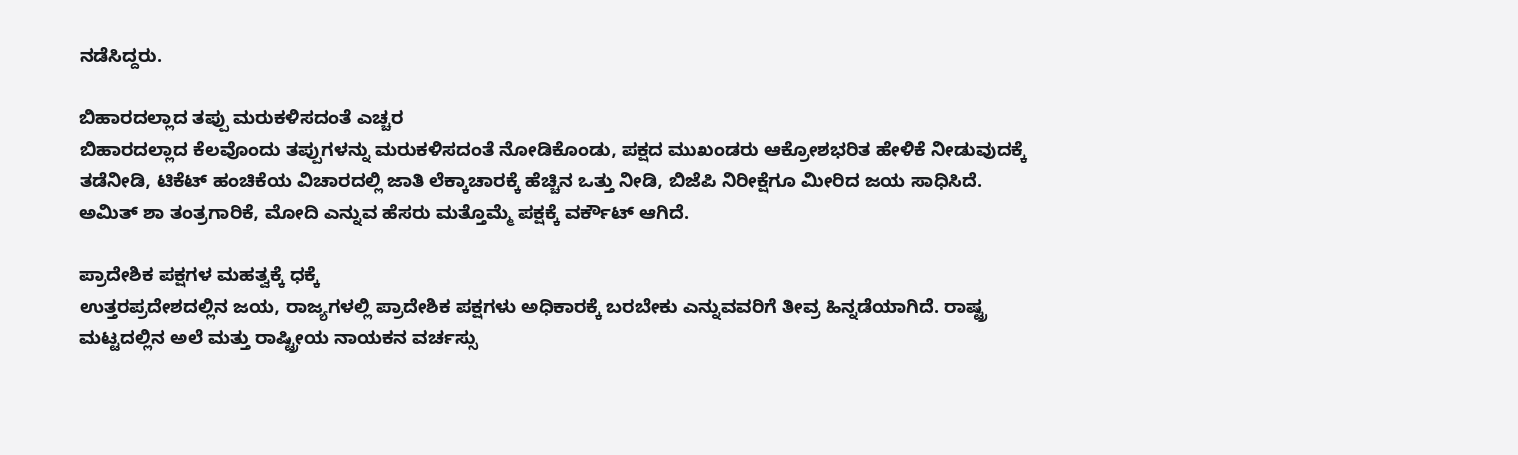ನಡೆಸಿದ್ದರು.

ಬಿಹಾರದಲ್ಲಾದ ತಪ್ಪು ಮರುಕಳಿಸದಂತೆ ಎಚ್ಚರ
ಬಿಹಾರದಲ್ಲಾದ ಕೆಲವೊಂದು ತಪ್ಪುಗಳನ್ನು ಮರುಕಳಿಸದಂತೆ ನೋಡಿಕೊಂಡು, ಪಕ್ಷದ ಮುಖಂಡರು ಆಕ್ರೋಶಭರಿತ ಹೇಳಿಕೆ ನೀಡುವುದಕ್ಕೆ ತಡೆನೀಡಿ, ಟಿಕೆಟ್ ಹಂಚಿಕೆಯ ವಿಚಾರದಲ್ಲಿ ಜಾತಿ ಲೆಕ್ಕಾಚಾರಕ್ಕೆ ಹೆಚ್ಚಿನ ಒತ್ತು ನೀಡಿ, ಬಿಜೆಪಿ ನಿರೀಕ್ಷೆಗೂ ಮೀರಿದ ಜಯ ಸಾಧಿಸಿದೆ. ಅಮಿತ್ ಶಾ ತಂತ್ರಗಾರಿಕೆ, ಮೋದಿ ಎನ್ನುವ ಹೆಸರು ಮತ್ತೊಮ್ಮೆ ಪಕ್ಷಕ್ಕೆ ವರ್ಕೌಟ್ ಆಗಿದೆ.

ಪ್ರಾದೇಶಿಕ ಪಕ್ಷಗಳ ಮಹತ್ವಕ್ಕೆ ಧಕ್ಕೆ
ಉತ್ತರಪ್ರದೇಶದಲ್ಲಿನ ಜಯ, ರಾಜ್ಯಗಳಲ್ಲಿ ಪ್ರಾದೇಶಿಕ ಪಕ್ಷಗಳು ಅಧಿಕಾರಕ್ಕೆ ಬರಬೇಕು ಎನ್ನುವವರಿಗೆ ತೀವ್ರ ಹಿನ್ನಡೆಯಾಗಿದೆ. ರಾಷ್ಟ್ರ ಮಟ್ಟದಲ್ಲಿನ ಅಲೆ ಮತ್ತು ರಾಷ್ಟ್ರೀಯ ನಾಯಕನ ವರ್ಚಸ್ಸು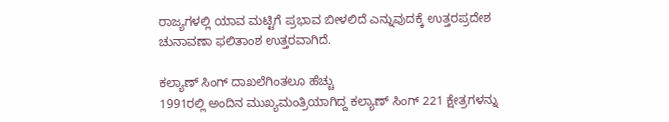ರಾಜ್ಯಗಳಲ್ಲಿ ಯಾವ ಮಟ್ಟಿಗೆ ಪ್ರಭಾವ ಬೀಳಲಿದೆ ಎನ್ನುವುದಕ್ಕೆ ಉತ್ತರಪ್ರದೇಶ ಚುನಾವಣಾ ಫಲಿತಾಂಶ ಉತ್ತರವಾಗಿದೆ.

ಕಲ್ಯಾಣ್ ಸಿಂಗ್ ದಾಖಲೆಗಿಂತಲೂ ಹೆಚ್ಚು
1991ರಲ್ಲಿ ಅಂದಿನ ಮುಖ್ಯಮಂತ್ರಿಯಾಗಿದ್ದ ಕಲ್ಯಾಣ್ ಸಿಂಗ್ 221 ಕ್ಷೇತ್ರಗಳನ್ನು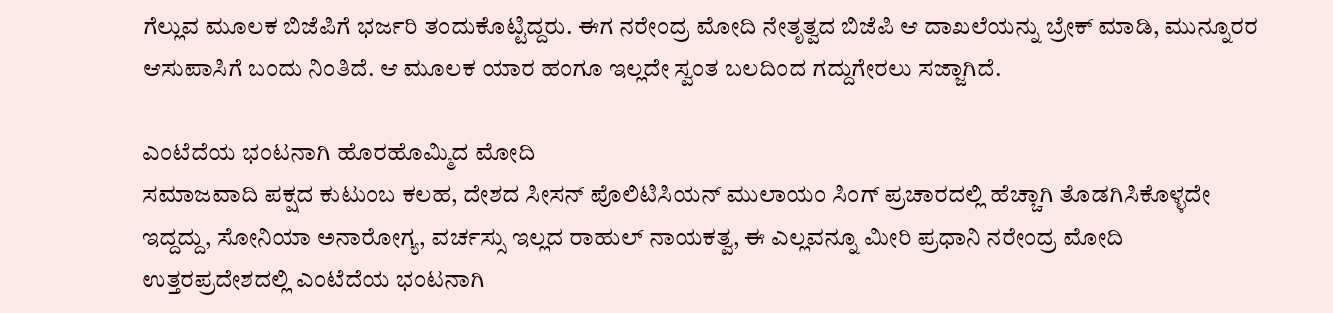ಗೆಲ್ಲುವ ಮೂಲಕ ಬಿಜೆಪಿಗೆ ಭರ್ಜರಿ ತಂದುಕೊಟ್ಟಿದ್ದರು. ಈಗ ನರೇಂದ್ರ ಮೋದಿ ನೇತೃತ್ವದ ಬಿಜೆಪಿ ಆ ದಾಖಲೆಯನ್ನು ಬ್ರೇಕ್ ಮಾಡಿ, ಮುನ್ನೂರರ ಆಸುಪಾಸಿಗೆ ಬಂದು ನಿಂತಿದೆ. ಆ ಮೂಲಕ ಯಾರ ಹಂಗೂ ಇಲ್ಲದೇ ಸ್ವಂತ ಬಲದಿಂದ ಗದ್ದುಗೇರಲು ಸಜ್ಜಾಗಿದೆ.

ಎಂಟೆದೆಯ ಭಂಟನಾಗಿ ಹೊರಹೊಮ್ಮಿದ ಮೋದಿ
ಸಮಾಜವಾದಿ ಪಕ್ಷದ ಕುಟುಂಬ ಕಲಹ, ದೇಶದ ಸೀಸನ್ ಪೊಲಿಟಿಸಿಯನ್ ಮುಲಾಯಂ ಸಿಂಗ್ ಪ್ರಚಾರದಲ್ಲಿ ಹೆಚ್ಚಾಗಿ ತೊಡಗಿಸಿಕೊಳ್ಳದೇ ಇದ್ದದ್ದು, ಸೋನಿಯಾ ಅನಾರೋಗ್ಯ, ವರ್ಚಸ್ಸು ಇಲ್ಲದ ರಾಹುಲ್ ನಾಯಕತ್ವ, ಈ ಎಲ್ಲವನ್ನೂ ಮೀರಿ ಪ್ರಧಾನಿ ನರೇಂದ್ರ ಮೋದಿ ಉತ್ತರಪ್ರದೇಶದಲ್ಲಿ ಎಂಟೆದೆಯ ಭಂಟನಾಗಿ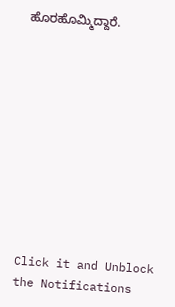ಹೊರಹೊಮ್ಮಿದ್ದಾರೆ.











Click it and Unblock the Notifications